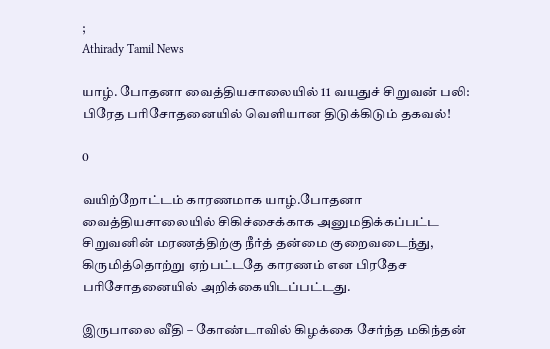;
Athirady Tamil News

யாழ். போதனா வைத்தியசாலையில் 11 வயதுச் சிறுவன் பலி: பிரேத பரிசோதனையில் வெளியான திடுக்கிடும் தகவல்!

0

வயிற்றோட்டம் காரணமாக யாழ்.போதனா வைத்தியசாலையில் சிகிச்சைக்காக அனுமதிக்கப்பட்ட சிறுவனின் மரணத்திற்கு நீர்த் தன்மை குறைவடைந்து, கிருமித்தொற்று ஏற்பட்டதே காரணம் என பிரதேச பரிசோதனையில் அறிக்கையிடப்பட்டது.

இருபாலை வீதி – கோண்டாவில் கிழக்கை சேர்ந்த மகிந்தன்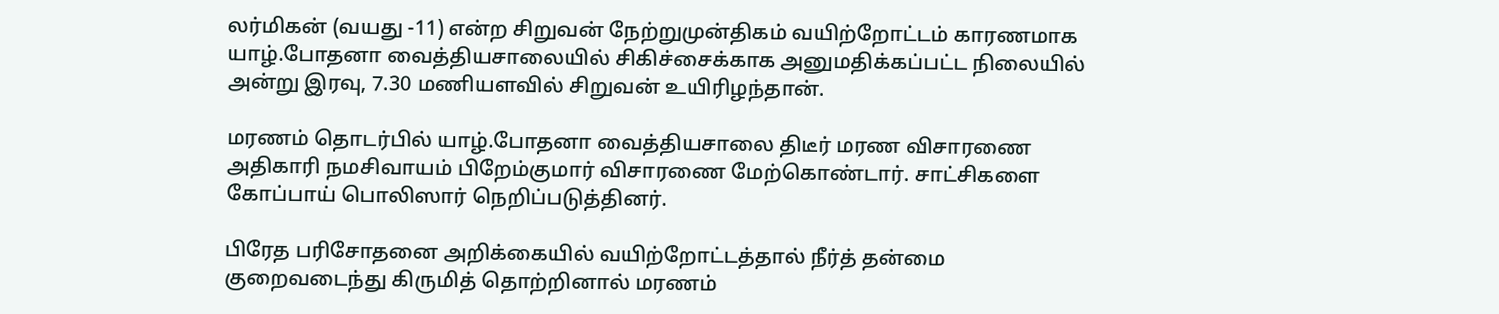லர்மிகன் (வயது -11) என்ற சிறுவன் நேற்றுமுன்திகம் வயிற்றோட்டம் காரணமாக யாழ்.போதனா வைத்தியசாலையில் சிகிச்சைக்காக அனுமதிக்கப்பட்ட நிலையில் அன்று இரவு, 7.30 மணியளவில் சிறுவன் உயிரிழந்தான்.

மரணம் தொடர்பில் யாழ்.போதனா வைத்தியசாலை திடீர் மரண விசாரணை அதிகாரி நமசிவாயம் பிறேம்குமார் விசாரணை மேற்கொண்டார். சாட்சிகளை கோப்பாய் பொலிஸார் நெறிப்படுத்தினர்.

பிரேத பரிசோதனை அறிக்கையில் வயிற்றோட்டத்தால் நீர்த் தன்மை குறைவடைந்து கிருமித் தொற்றினால் மரணம்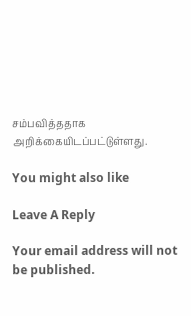சம்பவித்ததாக அறிக்கையிடப்பட்டுள்ளது.

You might also like

Leave A Reply

Your email address will not be published.